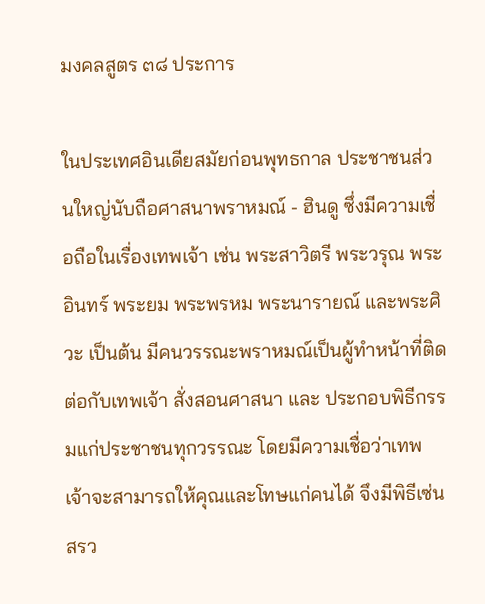มงคลสูตร ๓๘ ประการ

ในประเทศอินเดียสมัยก่อนพุทธกาล ประชาชนส่วนใหญ่นับถือศาสนาพราหมณ์ - ฮินดู ซึ่งมีความเชื่อถือในเรื่องเทพเจ้า เช่น พระสาวิตรี พระวรุณ พระอินทร์ พระยม พระพรหม พระนารายณ์ และพระศิวะ เป็นต้น มีคนวรรณะพราหมณ์เป็นผู้ทำหน้าที่ติดต่อกับเทพเจ้า สั่งสอนศาสนา และ ประกอบพิธีกรรมแก่ประชาชนทุกวรรณะ โดยมีความเชื่อว่าเทพเจ้าจะสามารถให้คุณและโทษแก่คนได้ จึงมีพิธีเซ่นสรว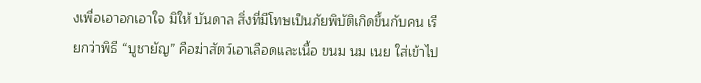งเพื่อเอาอกเอาใจ มิให้ บันดาล สิ่งที่มีโทษเป็นภัยพิบัติเกิดขึ้นกับคน เรียกว่าพิธี “บูชายัญ” คือฆ่าสัตว์เอาเลือดและเนื้อ ขนม นม เนย ใส่เข้าไป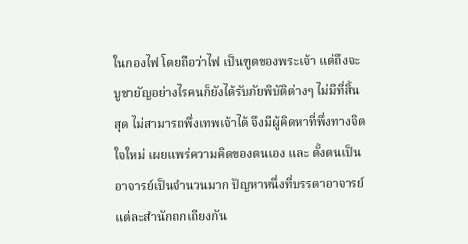ในกองไฟ โดยถือว่าไฟ เป็นฑูตของพระเจ้า แต่ถึงจะบูชายัญอย่างไรคนก็ยังได้รับภัยพิบัติต่างๆ ไม่มีที่สิ้นสุด ไม่สามารถพึ่งเทพเจ้าได้ จึงมีผู้คิดหาที่พึ่งทางจิตใจใหม่ เผยแพร่ความคิดของตนเอง และ ตั้งตนเป็นอาจารย์เป็นจำนวนมาก ปัญหาหนึ่งที่บรรดาอาจารย์แต่ละสำนักถกเถียงกัน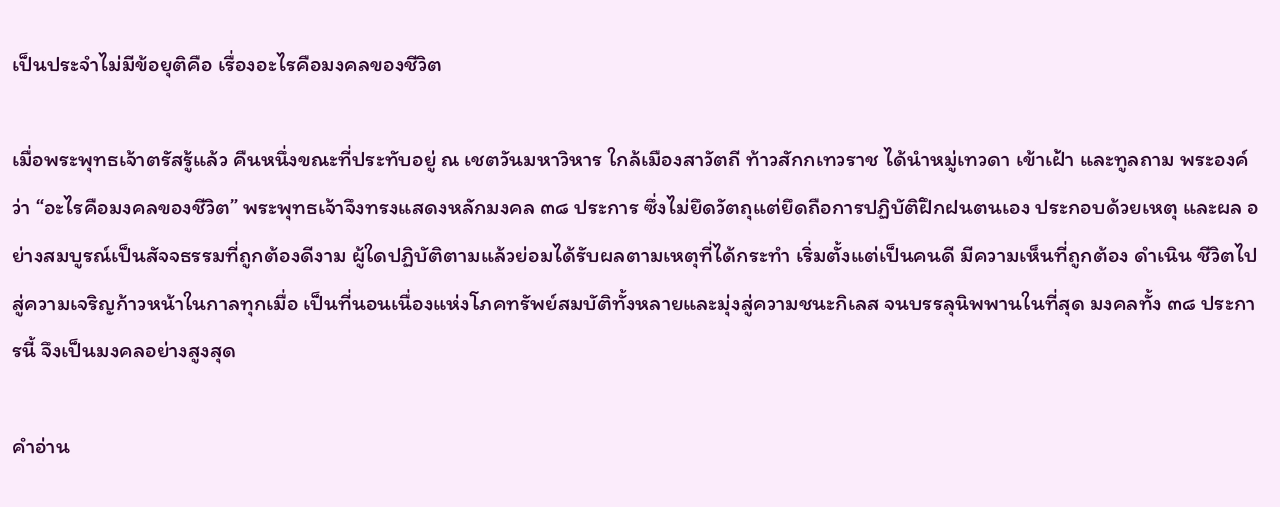เป็นประจำไม่มีข้อยุติคือ เรื่องอะไรคือมงคลของชีวิต

เมื่อพระพุทธเจ้าตรัสรู้แล้ว คืนหนึ่งขณะที่ประทับอยู่ ณ เชตวันมหาวิหาร ใกล้เมืองสาวัตถี ท้าวสักกเทวราช ได้นำหมู่เทวดา เข้าเฝ้า และทูลถาม พระองค์ว่า “อะไรคือมงคลของชีวิต” พระพุทธเจ้าจึงทรงแสดงหลักมงคล ๓๘ ประการ ซึ่งไม่ยึดวัตถุแต่ยึดถือการปฏิบัติฝึกฝนตนเอง ประกอบด้วยเหตุ และผล อย่างสมบูรณ์เป็นสัจจธรรมที่ถูกต้องดีงาม ผู้ใดปฏิบัติตามแล้วย่อมได้รับผลตามเหตุที่ได้กระทำ เริ่มตั้งแต่เป็นคนดี มีความเห็นที่ถูกต้อง ดำเนิน ชีวิตไปสู่ความเจริญก้าวหน้าในกาลทุกเมื่อ เป็นที่นอนเนื่องแห่งโภคทรัพย์สมบัติทั้งหลายและมุ่งสู่ความชนะกิเลส จนบรรลุนิพพานในที่สุด มงคลทั้ง ๓๘ ประการนี้ จึงเป็นมงคลอย่างสูงสุด

คำอ่าน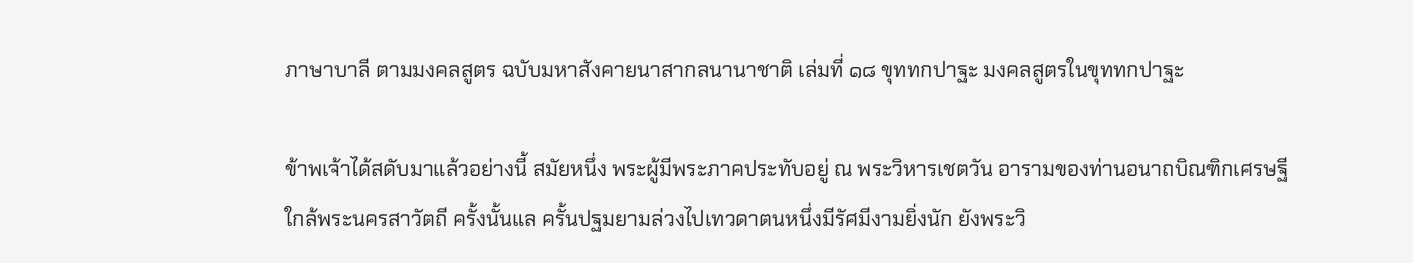ภาษาบาลี ตามมงคลสูตร ฉบับมหาสังคายนาสากลนานาชาติ เล่มที่ ๑๘ ขุททกปาฐะ มงคลสูตรในขุททกปาฐะ

ข้าพเจ้าได้สดับมาแล้วอย่างนี้ สมัยหนึ่ง พระผู้มีพระภาคประทับอยู่ ณ พระวิหารเชตวัน อารามของท่านอนาถบิณฑิกเศรษฐี ใกล้พระนครสาวัตถี ครั้งนั้นแล ครั้นปฐมยามล่วงไปเทวดาตนหนึ่งมีรัศมีงามยิ่งนัก ยังพระวิ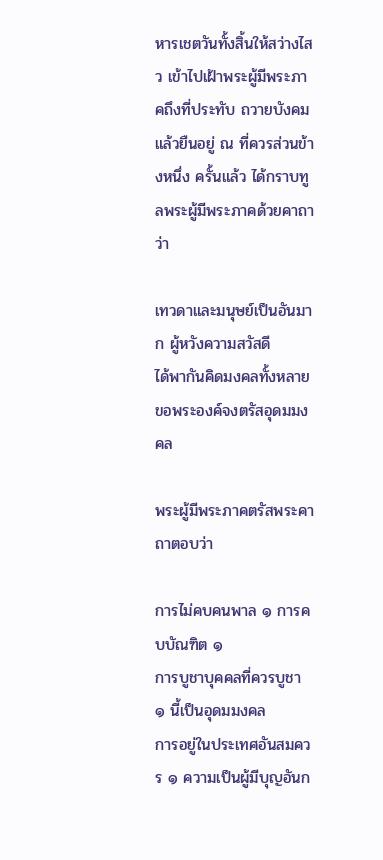หารเชตวันทั้งสิ้นให้สว่างไสว เข้าไปเฝ้าพระผู้มีพระภาคถึงที่ประทับ ถวายบังคมแล้วยืนอยู่ ณ ที่ควรส่วนข้างหนึ่ง ครั้นแล้ว ได้กราบทูลพระผู้มีพระภาคด้วยคาถาว่า

เทวดาและมนุษย์เป็นอันมาก ผู้หวังความสวัสดี
ได้พากันคิดมงคลทั้งหลาย ขอพระองค์จงตรัสอุดมมงคล

พระผู้มีพระภาคตรัสพระคาถาตอบว่า

การไม่คบคนพาล ๑ การคบบัณฑิต ๑
การบูชาบุคคลที่ควรบูชา ๑ นี้เป็นอุดมมงคล
การอยู่ในประเทศอันสมควร ๑ ความเป็นผู้มีบุญอันก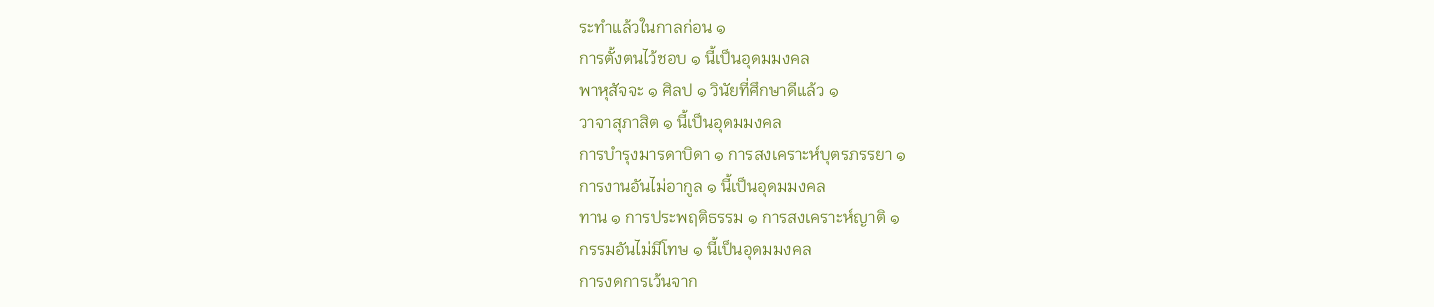ระทำแล้วในกาลก่อน ๑
การตั้งตนไว้ชอบ ๑ นี้เป็นอุดมมงคล
พาหุสัจจะ ๑ ศิลป ๑ วินัยที่ศึกษาดีแล้ว ๑
วาจาสุภาสิต ๑ นี้เป็นอุดมมงคล
การบำรุงมารดาบิดา ๑ การสงเคราะห์บุตรภรรยา ๑
การงานอันไม่อากูล ๑ นี้เป็นอุดมมงคล
ทาน ๑ การประพฤติธรรม ๑ การสงเคราะห์ญาติ ๑
กรรมอันไม่มีโทษ ๑ นี้เป็นอุดมมงคล
การงดการเว้นจาก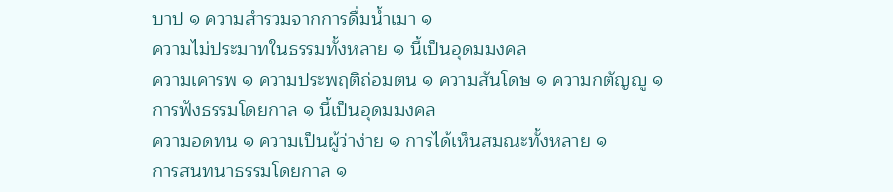บาป ๑ ความสำรวมจากการดื่มน้ำเมา ๑
ความไม่ประมาทในธรรมทั้งหลาย ๑ นี้เป็นอุดมมงคล
ความเคารพ ๑ ความประพฤติถ่อมตน ๑ ความสันโดษ ๑ ความกตัญญู ๑
การฟังธรรมโดยกาล ๑ นี้เป็นอุดมมงคล
ความอดทน ๑ ความเป็นผู้ว่าง่าย ๑ การได้เห็นสมณะทั้งหลาย ๑
การสนทนาธรรมโดยกาล ๑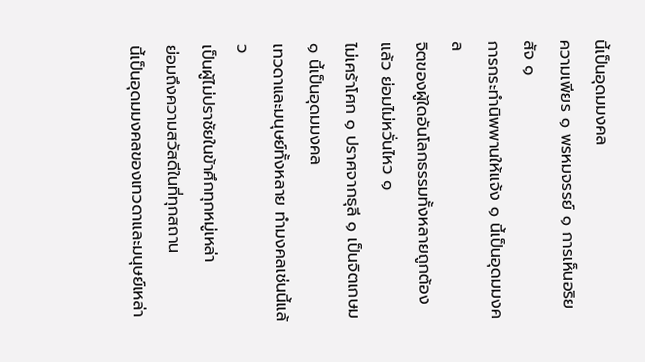นี้เป็นอุดมมงคล
ความเพียร ๑ พรหมจรรย์ ๑ การเห็นอริยสัจ ๑
การกระทำนิพพานให้แจ้ง ๑ นี้เป็นอุดมมงคล
จิตของผู้ใดอันโลกธรรมทั้งหลายถูกต้องแล้ว ย่อมไม่หวั่นไหว ๑
ไม่เศร้าโศก ๑ ปราศจากธุลี ๑ เป็นจิตเกษม ๑ นี้เป็นอุดมมงคล
เทวดาและมนุษย์ทั้งหลาย ทำมงคลเช่นนี้แล้ว
เป็นผู้ไม่ปราชัยในข้าศึกทุกหมู่เหล่า
ย่อมถึงความสวัสดีในที่ทุกสถาน
นี้เป็นอุดมมงคลของเทวดาและมนุษย์เหล่า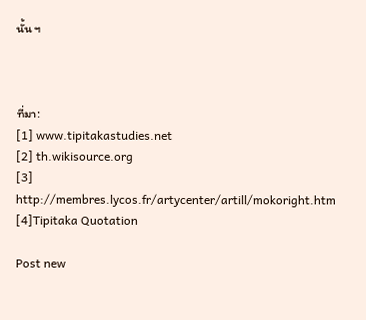นั้น ฯ



ที่มา:
[1] www.tipitakastudies.net
[2] th.wikisource.org
[3] http://membres.lycos.fr/artycenter/artill/mokoright.htm
[4]Tipitaka Quotation

Post new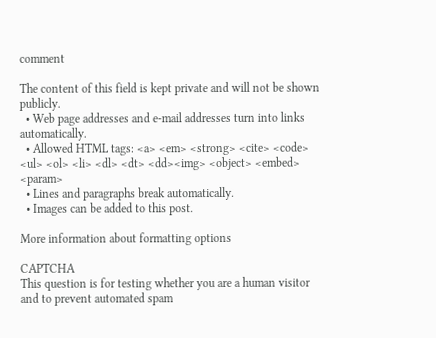comment

The content of this field is kept private and will not be shown publicly.
  • Web page addresses and e-mail addresses turn into links automatically.
  • Allowed HTML tags: <a> <em> <strong> <cite> <code> <ul> <ol> <li> <dl> <dt> <dd><img> <object> <embed> <param>
  • Lines and paragraphs break automatically.
  • Images can be added to this post.

More information about formatting options

CAPTCHA
This question is for testing whether you are a human visitor and to prevent automated spam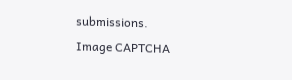submissions.
Image CAPTCHA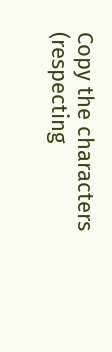Copy the characters (respecting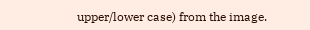upper/lower case) from the image.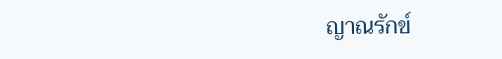ญาณรักข์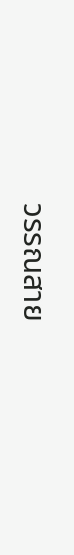วรรณสาย